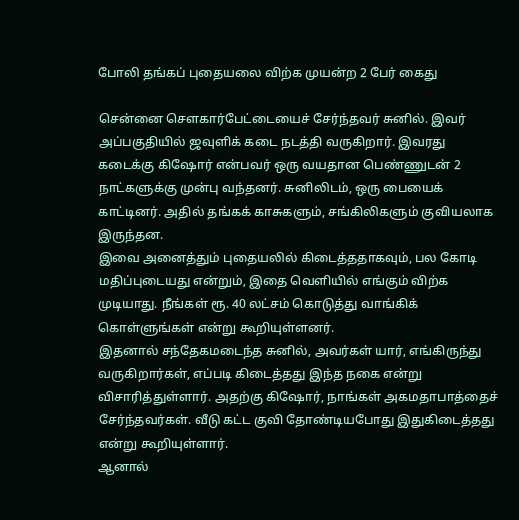போலி தங்கப் புதையலை விற்க முயன்ற 2 பேர் கைது

சென்னை செளகார்பேட்டையைச் சேர்ந்தவர் சுனில். இவர் அப்பகுதியில் ஜவுளிக் கடை நடத்தி வருகிறார். இவரது கடைக்கு கிஷோர் என்பவர் ஒரு வயதான பெண்ணுடன் 2 நாட்களுக்கு முன்பு வந்தனர். சுனிலிடம், ஒரு பையைக் காட்டினர். அதில் தங்கக் காசுகளும், சங்கிலிகளும் குவியலாக இருந்தன.
இவை அனைத்தும் புதையலில் கிடைத்ததாகவும், பல கோடி மதிப்புடையது என்றும், இதை வெளியில் எங்கும் விற்க முடியாது. நீங்கள் ரூ. 40 லட்சம் கொடுத்து வாங்கிக் கொள்ளுங்கள் என்று கூறியுள்ளனர்.
இதனால் சந்தேகமடைந்த சுனில், அவர்கள் யார், எங்கிருந்து வருகிறார்கள், எப்படி கிடைத்தது இந்த நகை என்று விசாரித்துள்ளார். அதற்கு கிஷோர், நாங்கள் அகமதாபாத்தைச் சேர்ந்தவர்கள். வீடு கட்ட குவி தோண்டியபோது இதுகிடைத்தது என்று கூறியுள்ளார்.
ஆனால்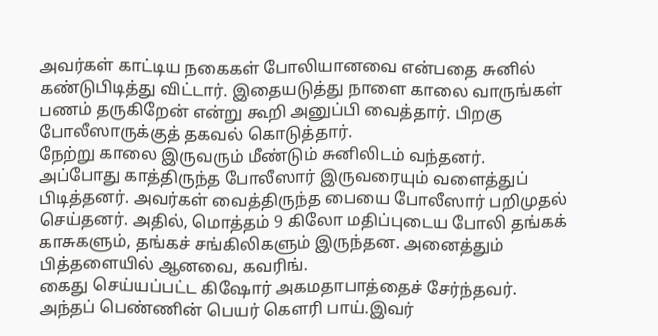அவர்கள் காட்டிய நகைகள் போலியானவை என்பதை சுனில் கண்டுபிடித்து விட்டார். இதையடுத்து நாளை காலை வாருங்கள் பணம் தருகிறேன் என்று கூறி அனுப்பி வைத்தார். பிறகு போலீஸாருக்குத் தகவல் கொடுத்தார்.
நேற்று காலை இருவரும் மீண்டும் சுனிலிடம் வந்தனர். அப்போது காத்திருந்த போலீஸார் இருவரையும் வளைத்துப் பிடித்தனர். அவர்கள் வைத்திருந்த பையை போலீஸார் பறிமுதல் செய்தனர். அதில், மொத்தம் 9 கிலோ மதிப்புடைய போலி தங்கக் காசுகளும், தங்கச் சங்கிலிகளும் இருந்தன. அனைத்தும் பித்தளையில் ஆனவை, கவரிங்.
கைது செய்யப்பட்ட கிஷோர் அகமதாபாத்தைச் சேர்ந்தவர். அந்தப் பெண்ணின் பெயர் கெளரி பாய்.இவர்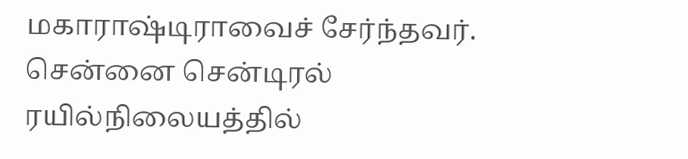மகாராஷ்டிராவைச் சேர்ந்தவர். சென்னை சென்டிரல் ரயில்நிலையத்தில்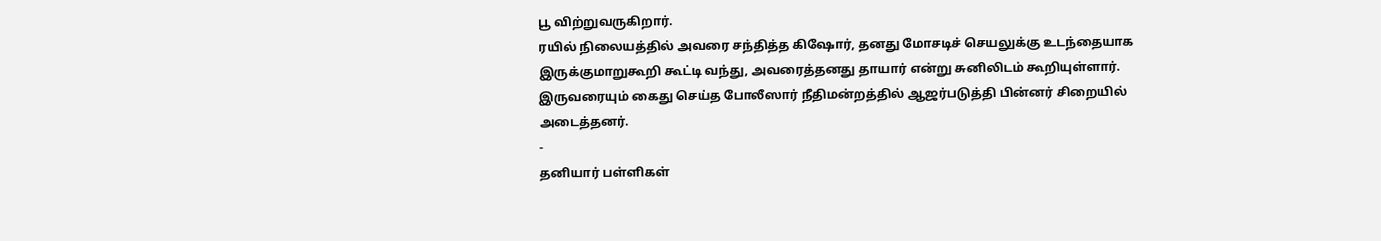பூ விற்றுவருகிறார்.
ரயில் நிலையத்தில் அவரை சந்தித்த கிஷோர், தனது மோசடிச் செயலுக்கு உடந்தையாக இருக்குமாறுகூறி கூட்டி வந்து, அவரைத்தனது தாயார் என்று சுனிலிடம் கூறியுள்ளார்.
இருவரையும் கைது செய்த போலீஸார் நீதிமன்றத்தில் ஆஜர்படுத்தி பின்னர் சிறையில் அடைத்தனர்.
-
தனியார் பள்ளிகள்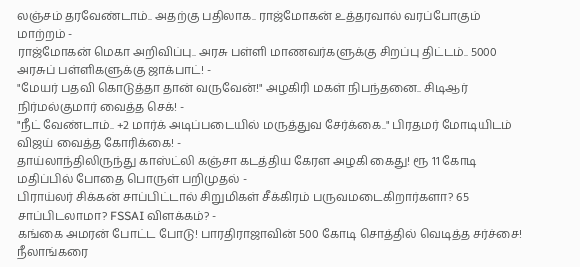லஞ்சம் தரவேண்டாம்.. அதற்கு பதிலாக.. ராஜ்மோகன் உத்தரவால் வரப்போகும் மாற்றம் -
ராஜ்மோகன் மெகா அறிவிப்பு.. அரசு பள்ளி மாணவர்களுக்கு சிறப்பு திட்டம்.. 5000 அரசுப் பள்ளிகளுக்கு ஜாக்பாட்! -
"மேயர் பதவி கொடுத்தா தான் வருவேன்!" அழகிரி மகள் நிபந்தனை.. சிடிஆர் நிர்மல்குமார் வைத்த செக்! -
"நீட் வேண்டாம்.. +2 மார்க் அடிப்படையில் மருத்துவ சேர்க்கை.." பிரதமர் மோடியிடம் விஜய் வைத்த கோரிக்கை! -
தாய்லாந்திலிருந்து காஸ்ட்லி கஞ்சா கடத்திய கேரள அழகி கைது! ரூ 11 கோடி மதிப்பில் போதை பொருள் பறிமுதல் -
பிராய்லர் சிக்கன் சாப்பிட்டால் சிறுமிகள் சீக்கிரம் பருவமடைகிறார்களா? 65 சாப்பிடலாமா? FSSAI விளக்கம்? -
கங்கை அமரன் போட்ட போடு! பாரதிராஜாவின் 500 கோடி சொத்தில் வெடித்த சர்ச்சை! நீலாங்கரை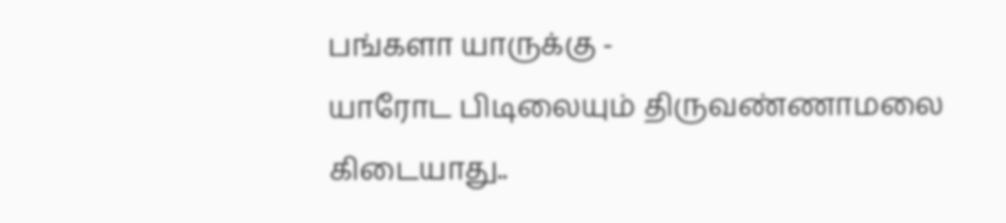பங்களா யாருக்கு -
யாரோட பிடிலையும் திருவண்ணாமலை கிடையாது..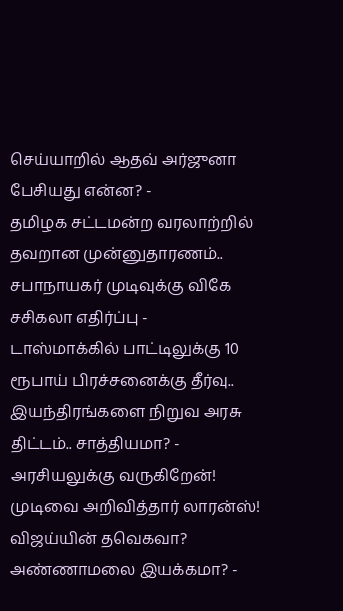செய்யாறில் ஆதவ் அர்ஜுனா பேசியது என்ன? -
தமிழக சட்டமன்ற வரலாற்றில் தவறான முன்னுதாரணம்.. சபாநாயகர் முடிவுக்கு விகே சசிகலா எதிர்ப்பு -
டாஸ்மாக்கில் பாட்டிலுக்கு 10 ரூபாய் பிரச்சனைக்கு தீர்வு.. இயந்திரங்களை நிறுவ அரசு திட்டம்.. சாத்தியமா? -
அரசியலுக்கு வருகிறேன்! முடிவை அறிவித்தார் லாரன்ஸ்! விஜய்யின் தவெகவா? அண்ணாமலை இயக்கமா? -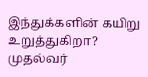இந்துக்களின் கயிறு உறுத்துகிறா? முதல்வர்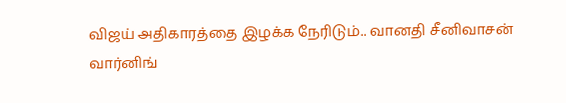விஜய் அதிகாரத்தை இழக்க நேரிடும்.. வானதி சீனிவாசன் வார்னிங்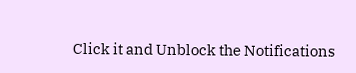Click it and Unblock the Notifications